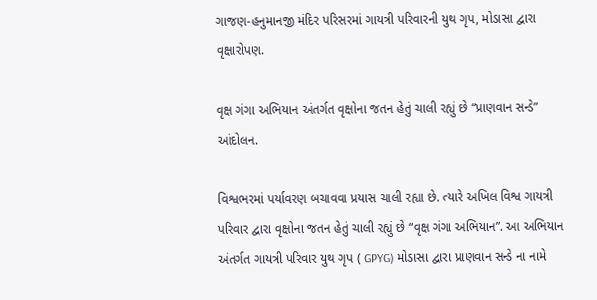ગાજણ-હનુમાનજી મંદિર પરિસરમાં ગાયત્રી પરિવારની યુથ ગૃપ, મોડાસા દ્વારા વૃક્ષારોપણ.

વૃક્ષ ગંગા અભિયાન અંતર્ગત વૃક્ષોના જતન હેતું ચાલી રહ્યું છે “પ્રાણવાન સન્ડે” આંદોલન.

વિશ્વભરમાં પર્યાવરણ બચાવવા પ્રયાસ ચાલી રહ્યા છે. ત્યારે અખિલ વિશ્વ ગાયત્રી પરિવાર દ્વારા વૃક્ષોના જતન હેતું ચાલી રહ્યું છે “વૃક્ષ ગંગા અભિયાન”. આ અભિયાન અંતર્ગત ગાયત્રી પરિવાર યુથ ગૃપ ( GPYG) મોડાસા દ્વારા પ્રાણવાન સન્ડે ના નામે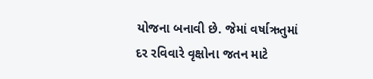યોજના બનાવી છે. જેમાં વર્ષાઋતુમાં દર રવિવારે વૃક્ષોના જતન માટે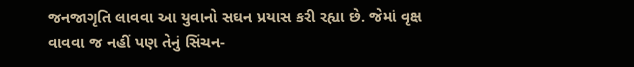જનજાગૃતિ લાવવા આ યુવાનો સઘન પ્રયાસ કરી રહ્યા છે. જેમાં વૃક્ષ વાવવા જ નહીં પણ તેનું સિંચન-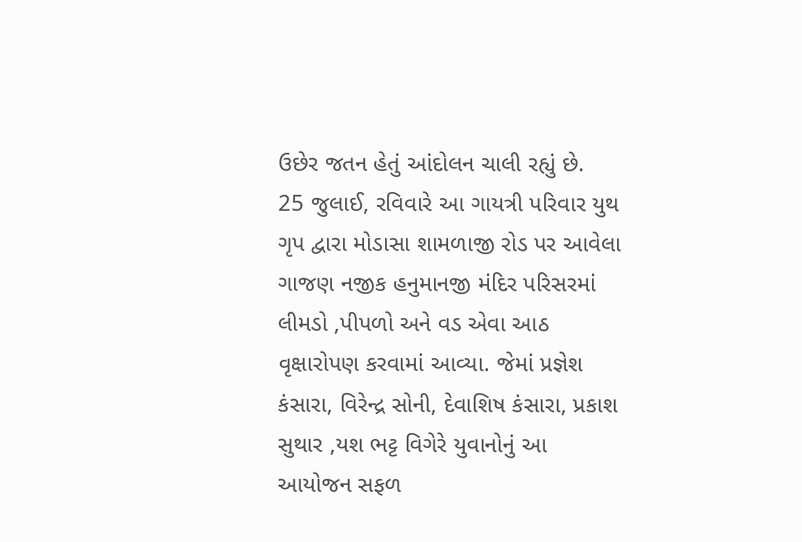ઉછેર જતન હેતું આંદોલન ચાલી રહ્યું છે.
25 જુલાઈ, રવિવારે આ ગાયત્રી પરિવાર યુથ ગૃપ દ્વારા મોડાસા શામળાજી રોડ પર આવેલા ગાજણ નજીક હનુમાનજી મંદિર પરિસરમાં લીમડો ,પીપળો અને વડ એવા આઠ વૃક્ષારોપણ કરવામાં આવ્યા. જેમાં પ્રજ્ઞેશ કંસારા, વિરેન્દ્ર સોની, દેવાશિષ કંસારા, પ્રકાશ સુથાર ,યશ ભટ્ટ વિગેરે યુવાનોનું આ આયોજન સફળ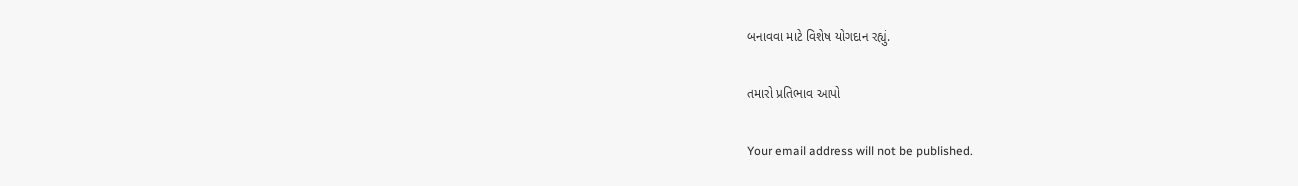બનાવવા માટે વિશેષ યોગદાન રહ્યું.

તમારો પ્રતિભાવ આપો

Your email address will not be published.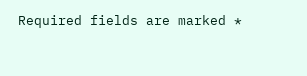Required fields are marked *